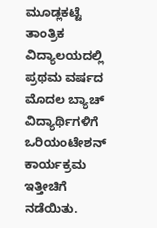ಮೂಡ್ಲಕಟ್ಟೆ ತಾಂತ್ರಿಕ ವಿದ್ಯಾಲಯದಲ್ಲಿ ಪ್ರಥಮ ವರ್ಷದ ಮೊದಲ ಬ್ಯಾಚ್ ವಿದ್ಯಾರ್ಥಿಗಳಿಗೆ  ಒರಿಯಂಟೇಶನ್ ಕಾರ್ಯಕ್ರಮ ಇತ್ತೀಚಿಗೆ ನಡೆಯಿತು.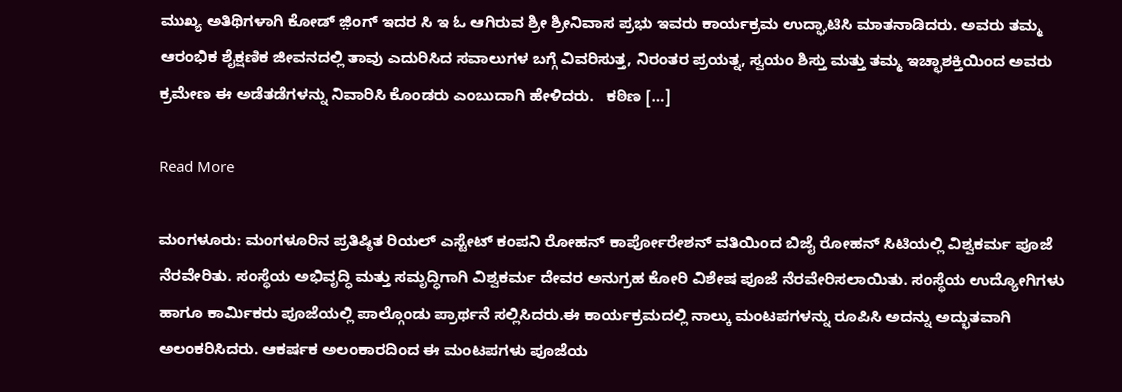ಮುಖ್ಯ ಅತಿಥಿಗಳಾಗಿ ಕೋಡ್ ಜ಼ಿಂಗ್ ಇದರ ಸಿ ಇ ಓ ಆಗಿರುವ ಶ್ರೀ ಶ್ರೀನಿವಾಸ ಪ್ರಭು ಇವರು ಕಾರ್ಯಕ್ರಮ ಉದ್ಘಾಟಿಸಿ ಮಾತನಾಡಿದರು. ಅವರು ತಮ್ಮ ಆರಂಭಿಕ ಶೈಕ್ಷಣಿಕ ಜೀವನದಲ್ಲಿ ತಾವು ಎದುರಿಸಿದ ಸವಾಲುಗಳ ಬಗ್ಗೆ ವಿವರಿಸುತ್ತ, ನಿರಂತರ ಪ್ರಯತ್ನ, ಸ್ವಯಂ ಶಿಸ್ತು ಮತ್ತು ತಮ್ಮ ಇಚ್ಛಾಶಕ್ತಿಯಿಂದ ಅವರು ಕ್ರಮೇಣ ಈ ಅಡೆತಡೆಗಳನ್ನು ನಿವಾರಿಸಿ ಕೊಂಡರು ಎಂಬುದಾಗಿ ಹೇಳಿದರು.   ಕಠಿಣ […]

Read More

ಮಂಗಳೂರು: ಮಂಗಳೂರಿನ ಪ್ರತಿಷ್ಠಿತ ರಿಯಲ್ ಎಸ್ಟೇಟ್ ಕಂಪನಿ ರೋಹನ್ ಕಾರ್ಪೋರೇಶನ್ ವತಿಯಿಂದ ಬಿಜೈ ರೋಹನ್ ಸಿಟಿಯಲ್ಲಿ ವಿಶ್ವಕರ್ಮ ಪೂಜೆ  ನೆರವೇರಿತು. ಸಂಸ್ಥೆಯ ಅಭಿವೃದ್ಧಿ ಮತ್ತು ಸಮೃದ್ಧಿಗಾಗಿ ವಿಶ್ವಕರ್ಮ ದೇವರ ಅನುಗ್ರಹ ಕೋರಿ ವಿಶೇಷ ಪೂಜೆ ನೆರವೇರಿಸಲಾಯಿತು. ಸಂಸ್ಥೆಯ ಉದ್ಯೋಗಿಗಳು ಹಾಗೂ ಕಾರ್ಮಿಕರು ಪೂಜೆಯಲ್ಲಿ ಪಾಲ್ಗೊಂಡು ಪ್ರಾರ್ಥನೆ ಸಲ್ಲಿಸಿದರು.ಈ ಕಾರ್ಯಕ್ರಮದಲ್ಲಿ ನಾಲ್ಕು ಮಂಟಪಗಳನ್ನು ರೂಪಿಸಿ ಅದನ್ನು ಅದ್ಭುತವಾಗಿ ಅಲಂಕರಿಸಿದರು. ಆಕರ್ಷಕ ಅಲಂಕಾರದಿಂದ ಈ ಮಂಟಪಗಳು ಪೂಜೆಯ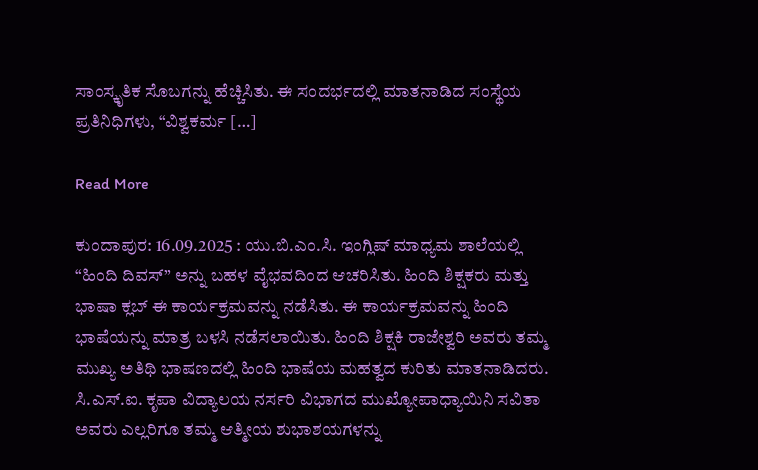ಸಾಂಸ್ಕೃತಿಕ ಸೊಬಗನ್ನು ಹೆಚ್ಚಿಸಿತು. ಈ ಸಂದರ್ಭದಲ್ಲಿ ಮಾತನಾಡಿದ ಸಂಸ್ಥೆಯ ಪ್ರತಿನಿಧಿಗಳು, “ವಿಶ್ವಕರ್ಮ […]

Read More

ಕುಂದಾಪುರ: 16.09.2025 : ಯು.ಬಿ.ಎಂ.ಸಿ. ಇಂಗ್ಲಿಷ್ ಮಾಧ್ಯಮ ಶಾಲೆಯಲ್ಲಿ “ಹಿಂದಿ ದಿವಸ್” ಅನ್ನು ಬಹಳ ವೈಭವದಿಂದ ಆಚರಿಸಿತು. ಹಿಂದಿ ಶಿಕ್ಷಕರು ಮತ್ತು ಭಾಷಾ ಕ್ಲಬ್ ಈ ಕಾರ್ಯಕ್ರಮವನ್ನು ನಡೆಸಿತು. ಈ ಕಾರ್ಯಕ್ರಮವನ್ನು ಹಿಂದಿ ಭಾಷೆಯನ್ನು ಮಾತ್ರ ಬಳಸಿ ನಡೆಸಲಾಯಿತು. ಹಿಂದಿ ಶಿಕ್ಷಕಿ ರಾಜೇಶ್ವರಿ ಅವರು ತಮ್ಮ ಮುಖ್ಯ ಅತಿಥಿ ಭಾಷಣದಲ್ಲಿ ಹಿಂದಿ ಭಾಷೆಯ ಮಹತ್ವದ ಕುರಿತು ಮಾತನಾಡಿದರು. ಸಿ.ಎಸ್.ಐ. ಕೃಪಾ ವಿದ್ಯಾಲಯ ನರ್ಸರಿ ವಿಭಾಗದ ಮುಖ್ಯೋಪಾಧ್ಯಾಯಿನಿ ಸವಿತಾ ಅವರು ಎಲ್ಲರಿಗೂ ತಮ್ಮ ಆತ್ಮೀಯ ಶುಭಾಶಯಗಳನ್ನು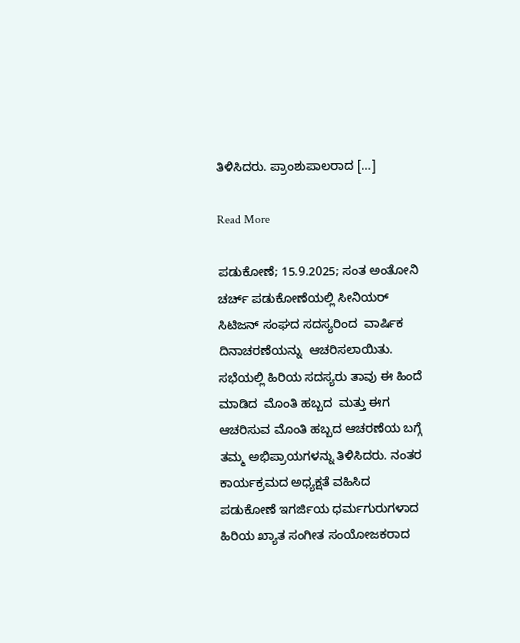ತಿಳಿಸಿದರು. ಪ್ರಾಂಶುಪಾಲರಾದ […]

Read More

ಪಡುಕೋಣೆ; 15.9.2025; ಸಂತ ಅಂತೋನಿ ಚರ್ಚ್ ಪಡುಕೋಣೆಯಲ್ಲಿ ಸೀನಿಯರ್ ಸಿಟಿಜನ್ ಸಂಘದ ಸದಸ್ಯರಿಂದ  ವಾರ್ಷಿಕ ದಿನಾಚರಣೆಯನ್ನು  ಆಚರಿಸಲಾಯಿತು.       ಸಭೆಯಲ್ಲಿ ಹಿರಿಯ ಸದಸ್ಯರು ತಾವು ಈ ಹಿಂದೆ ಮಾಡಿದ  ಮೊಂತಿ ಹಬ್ಬದ  ಮತ್ತು ಈಗ ಆಚರಿಸುವ ಮೊಂತಿ ಹಬ್ಬದ ಆಚರಣೆಯ ಬಗ್ಗೆ ತಮ್ಮ ಅಭಿಪ್ರಾಯಗಳನ್ನು ತಿಳಿಸಿದರು. ನಂತರ ಕಾರ್ಯಕ್ರಮದ ಅಧ್ಯಕ್ಷತೆ ವಹಿಸಿದ  ಪಡುಕೋಣೆ ಇಗರ್ಜಿಯ ಧರ್ಮಗುರುಗಳಾದ ಹಿರಿಯ ಖ್ಯಾತ ಸಂಗೀತ ಸಂಯೋಜಕರಾದ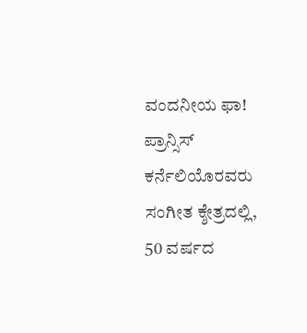ವಂದನೀಯ ಫಾ! ಪ್ರಾನ್ಸಿಸ್ ಕರ್ನೆಲಿಯೊರವರು ಸಂಗೀತ ಕ್ಶೇತ್ರದಲ್ಲಿ,   50 ವರ್ಷದ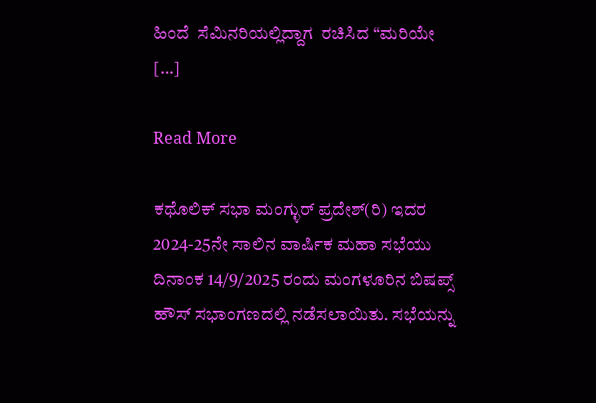ಹಿಂದೆ  ಸೆಮಿನರಿಯಲ್ಲಿದ್ದಾಗ  ರಚಿಸಿದ “ಮರಿಯೇ […]

Read More

ಕಥೊಲಿಕ್ ಸಭಾ ಮಂಗ್ಳುರ್ ಪ್ರದೇಶ್(ರಿ) ಇದರ 2024-25ನೇ ಸಾಲಿನ ವಾರ್ಷಿಕ ಮಹಾ ಸಭೆಯು ದಿನಾಂಕ 14/9/2025 ರಂದು ಮಂಗಳೂರಿನ ಬಿಷಪ್ಸ್ ಹೌಸ್ ಸಭಾಂಗಣದಲ್ಲಿ ನಡೆಸಲಾಯಿತು. ಸಭೆಯನ್ನು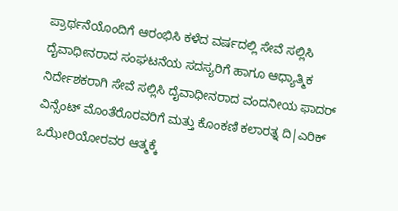ಪ್ರಾರ್ಥನೆಯೊಂದಿಗೆ ಆರಂಭಿಸಿ ಕಳೆದ ವರ್ಷದಲ್ಲಿ ಸೇವೆ ಸಲ್ಲಿಸಿ ದೈವಾಧೀನರಾದ ಸಂಘಟನೆಯ ಸದಸ್ಯರಿಗೆ ಹಾಗೂ ಆಧ್ಯಾತ್ಮಿಕ ನಿರ್ದೇಶಕರಾಗಿ ಸೇವೆ ಸಲ್ಲಿಸಿ ದೈವಾಧೀನರಾದ ವಂದನೀಯ ಫಾದರ್ ವಿನ್ಸೆಂಟ್ ಮೊಂತೆರೊರವರಿಗೆ ಮತ್ತು ಕೊಂಕಣಿ ಕಲಾರತ್ನ ದಿ|ಎರಿಕ್ ಒಝೇರಿಯೋರವರ ಆತ್ಮಕ್ಕೆ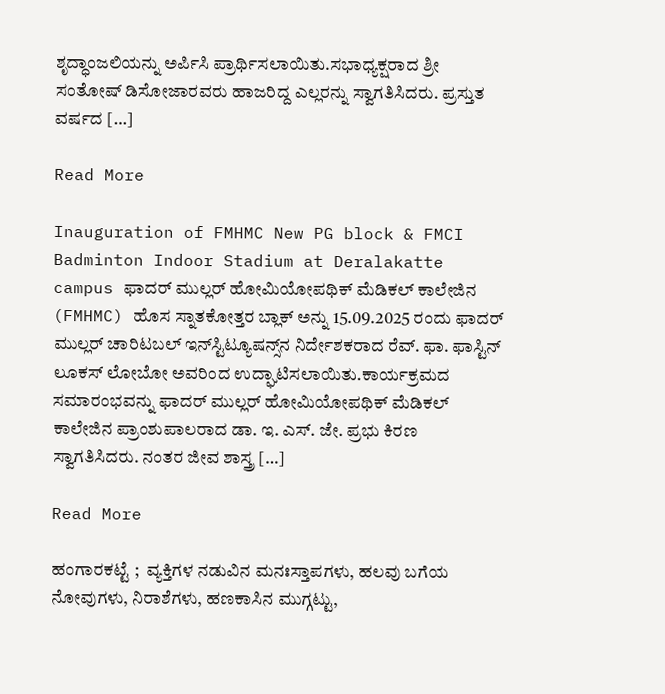ಶೃದ್ಧಾಂಜಲಿಯನ್ನು ಅರ್ಪಿಸಿ ಪ್ರಾರ್ಥಿಸಲಾಯಿತು.ಸಭಾಧ್ಯಕ್ಷರಾದ ಶ್ರೀ ಸಂತೋಷ್ ಡಿಸೋಜಾರವರು ಹಾಜರಿದ್ದ ಎಲ್ಲರನ್ನು ಸ್ವಾಗತಿಸಿದರು. ಪ್ರಸ್ತುತ ವರ್ಷದ […]

Read More

Inauguration of FMHMC New PG block & FMCI Badminton Indoor Stadium at Deralakatte campus ಫಾದರ್ ಮುಲ್ಲರ್ ಹೋಮಿಯೋಪಥಿಕ್ ಮೆಡಿಕಲ್ ಕಾಲೇಜಿನ (FMHMC) ಹೊಸ ಸ್ನಾತಕೋತ್ತರ ಬ್ಲಾಕ್ ಅನ್ನು 15.09.2025 ರಂದು ಫಾದರ್ ಮುಲ್ಲರ್ ಚಾರಿಟಬಲ್ ಇನ್‌ಸ್ಟಿಟ್ಯೂಷನ್ಸ್‌ನ ನಿರ್ದೇಶಕರಾದ ರೆವ್. ಫಾ. ಫಾಸ್ಟಿನ್ ಲೂಕಸ್ ಲೋಬೋ ಅವರಿಂದ ಉದ್ಘಾಟಿಸಲಾಯಿತು.ಕಾರ್ಯಕ್ರಮದ ಸಮಾರಂಭವನ್ನು ಫಾದರ್ ಮುಲ್ಲರ್ ಹೋಮಿಯೋಪಥಿಕ್ ಮೆಡಿಕಲ್ ಕಾಲೇಜಿನ ಪ್ರಾಂಶುಪಾಲರಾದ ಡಾ. ಇ. ಎಸ್. ಜೇ. ಪ್ರಭು ಕಿರಣ ಸ್ವಾಗತಿಸಿದರು. ನಂತರ ಜೀವ ಶಾಸ್ತ್ರ […]

Read More

ಹಂಗಾರಕಟ್ಟೆ ;  ವ್ಯಕ್ತಿಗಳ ನಡುವಿನ ಮನಃಸ್ತಾಪಗಳು, ಹಲವು ಬಗೆಯ ನೋವುಗಳು, ನಿರಾಶೆಗಳು, ಹಣಕಾಸಿನ ಮುಗ್ಗಟ್ಟು,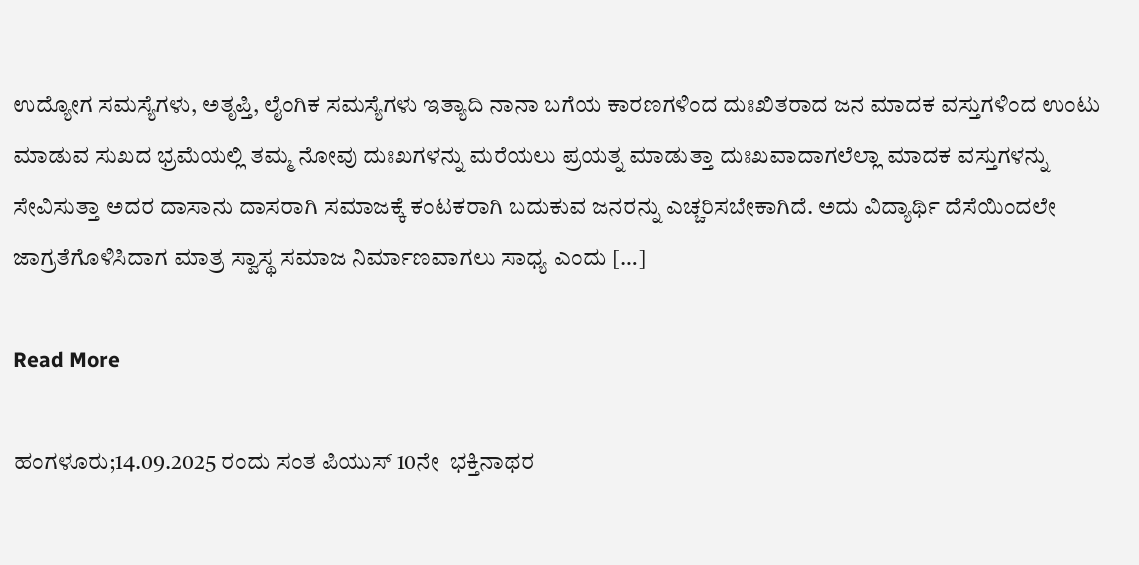ಉದ್ಯೋಗ ಸಮಸ್ಯೆಗಳು, ಅತೃಪ್ತಿ, ಲೈಂಗಿಕ ಸಮಸ್ಯೆಗಳು ಇತ್ಯಾದಿ ನಾನಾ ಬಗೆಯ ಕಾರಣಗಳಿಂದ ದುಃಖಿತರಾದ ಜನ ಮಾದಕ ವಸ್ತುಗಳಿಂದ ಉಂಟು ಮಾಡುವ ಸುಖದ ಭ್ರಮೆಯಲ್ಲಿ ತಮ್ಮ ನೋವು ದುಃಖಗಳನ್ನು ಮರೆಯಲು ಪ್ರಯತ್ನ ಮಾಡುತ್ತಾ ದುಃಖವಾದಾಗಲೆಲ್ಲಾ ಮಾದಕ ವಸ್ತುಗಳನ್ನು ಸೇವಿಸುತ್ತಾ ಅದರ ದಾಸಾನು ದಾಸರಾಗಿ ಸಮಾಜಕ್ಕೆ ಕಂಟಕರಾಗಿ ಬದುಕುವ ಜನರನ್ನು ಎಚ್ಚರಿಸಬೇಕಾಗಿದೆ. ಅದು ವಿದ್ಯಾರ್ಥಿ ದೆಸೆಯಿಂದಲೇ ಜಾಗ್ರತೆಗೊಳಿಸಿದಾಗ ಮಾತ್ರ ಸ್ವಾಸ್ಥ ಸಮಾಜ ನಿರ್ಮಾಣವಾಗಲು ಸಾಧ್ಯ ಎಂದು […]

Read More

ಹಂಗಳೂರು;14.09.2025 ರಂದು ಸಂತ ಪಿಯುಸ್ 10ನೇ  ಭಕ್ತಿನಾಥರ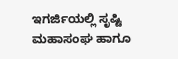ಇಗರ್ಜಿಯಲ್ಲಿ ಸೃಷ್ಟಿ ಮಹಾಸಂಘ ಹಾಗೂ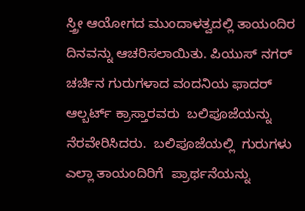ಸ್ತ್ರೀ ಆಯೋಗದ ಮುಂದಾಳತ್ವದಲ್ಲಿ ತಾಯಂದಿರ ದಿನವನ್ನು ಆಚರಿಸಲಾಯಿತು. ಪಿಯುಸ್ ನಗರ್ ಚರ್ಚಿನ ಗುರುಗಳಾದ ವಂದನಿಯ ಫಾದರ್ ಆಲ್ಬರ್ಟ್ ಕ್ರಾಸ್ತಾರವರು  ಬಲಿಪೂಜೆಯನ್ನು ನೆರವೇರಿಸಿದರು.  ಬಲಿಪೂಜೆಯಲ್ಲಿ  ಗುರುಗಳು ಎಲ್ಲಾ ತಾಯಂದಿರಿಗೆ  ಪ್ರಾರ್ಥನೆಯನ್ನು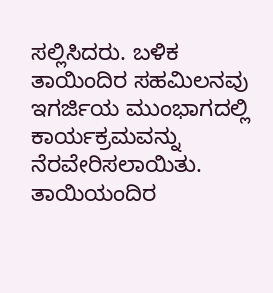ಸಲ್ಲಿಸಿದರು. ಬಳಿಕ ತಾಯಿಂದಿರ ಸಹಮಿಲನವು ಇಗರ್ಜಿಯ ಮುಂಭಾಗದಲ್ಲಿ ಕಾರ್ಯಕ್ರಮವನ್ನು ನೆರವೇರಿಸಲಾಯಿತು. ತಾಯಿಯಂದಿರ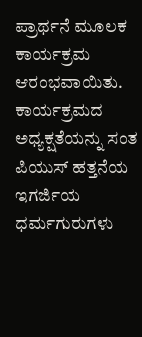ಪ್ರಾರ್ಥನೆ ಮೂಲಕ ಕಾರ್ಯಕ್ರಮ ಆರಂಭವಾಯಿತು. ಕಾರ್ಯಕ್ರಮದ ಅಧ್ಯಕ್ಷತೆಯನ್ನು ಸಂತ ಪಿಯುಸ್ ಹತ್ತನೆಯ ಇಗರ್ಜಿಯ ಧರ್ಮಗುರುಗಳು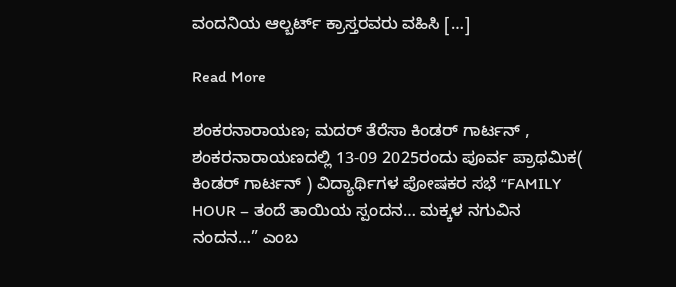ವಂದನಿಯ ಆಲ್ಬರ್ಟ್ ಕ್ರಾಸ್ತರವರು ವಹಿಸಿ […]

Read More

ಶಂಕರನಾರಾಯಣ; ಮದರ್ ತೆರೆಸಾ ಕಿಂಡರ್ ಗಾರ್ಟನ್ , ಶಂಕರನಾರಾಯಣದಲ್ಲಿ 13-09 2025ರಂದು ಪೂರ್ವ ಪ್ರಾಥಮಿಕ( ಕಿಂಡರ್ ಗಾರ್ಟನ್ ) ವಿದ್ಯಾರ್ಥಿಗಳ ಪೋಷಕರ ಸಭೆ “FAMILY HOUR – ತಂದೆ ತಾಯಿಯ ಸ್ಪಂದನ… ಮಕ್ಕಳ ನಗುವಿನ ನಂದನ…” ಎಂಬ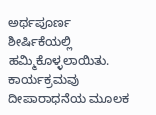ಅರ್ಥಪೂರ್ಣ ಶೀರ್ಷಿಕೆಯಲ್ಲಿ ಹಮ್ಮಿಕೊಳ್ಳಲಾಯಿತು. ಕಾರ್ಯಕ್ರಮವು ದೀಪಾರಾಧನೆಯ ಮೂಲಕ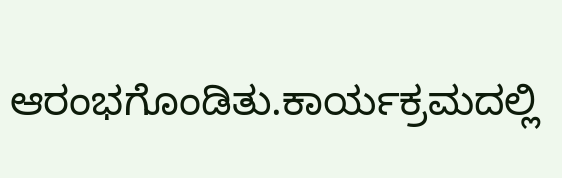ಆರಂಭಗೊಂಡಿತು.ಕಾರ್ಯಕ್ರಮದಲ್ಲಿ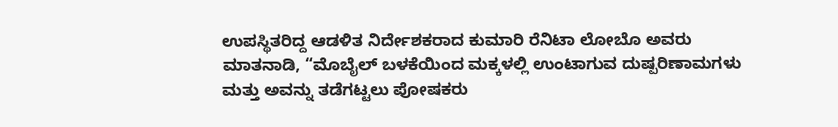ಉಪಸ್ಥಿತರಿದ್ದ ಆಡಳಿತ ನಿರ್ದೇಶಕರಾದ ಕುಮಾರಿ ರೆನಿಟಾ ಲೋಬೊ ಅವರು ಮಾತನಾಡಿ, “ಮೊಬೈಲ್ ಬಳಕೆಯಿಂದ ಮಕ್ಕಳಲ್ಲಿ ಉಂಟಾಗುವ ದುಷ್ಪರಿಣಾಮಗಳು ಮತ್ತು ಅವನ್ನು ತಡೆಗಟ್ಟಲು ಪೋಷಕರು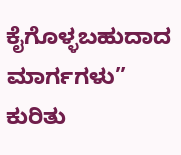ಕೈಗೊಳ್ಳಬಹುದಾದ ಮಾರ್ಗಗಳು” ಕುರಿತು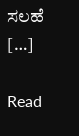ಸಲಹೆ […]

Read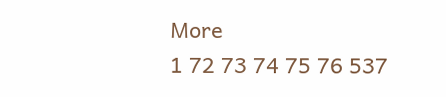More
1 72 73 74 75 76 537